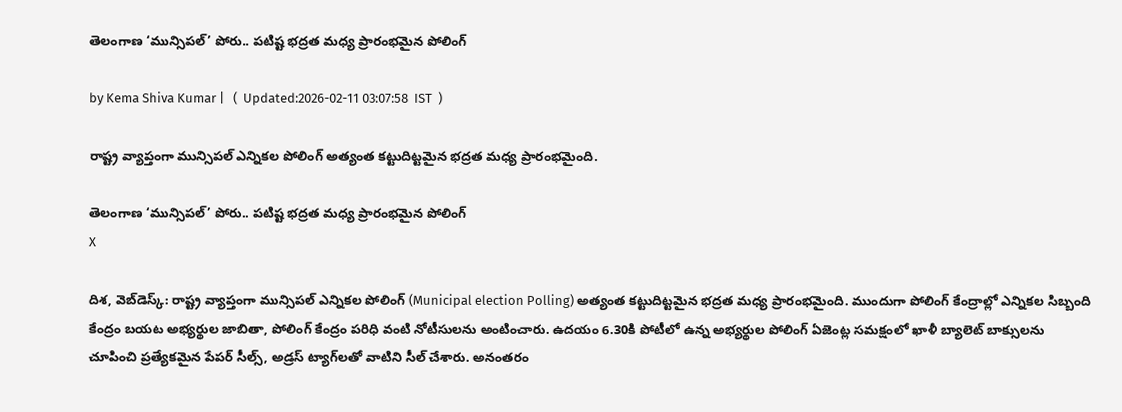తెలంగాణ ‘మున్సిపల్’ పోరు.. పటిష్ట భద్రత మధ్య ప్రారంభమైన పోలింగ్

by Kema Shiva Kumar |   (  Updated:2026-02-11 03:07:58  IST  )

రాష్ట్ర వ్యాప్తంగా మున్సిపల్ ఎన్నికల పోలింగ్ అత్యంత కట్టుదిట్టమైన భద్రత మధ్య ప్రారంభమైంది.

తెలంగాణ ‘మున్సిపల్’ పోరు.. పటిష్ట భద్రత మధ్య ప్రారంభమైన పోలింగ్
X

దిశ, వెబ్‌డెస్క్: రాష్ట్ర వ్యాప్తంగా మున్సిపల్ ఎన్నికల పోలింగ్ (Municipal election Polling) అత్యంత కట్టుదిట్టమైన భద్రత మధ్య ప్రారంభమైంది. ముందుగా పోలింగ్ కేంద్రాల్లో ఎన్నికల సిబ్బంది కేంద్రం బయట అభ్యర్థుల జాబితా, పోలింగ్ కేంద్రం పరిధి వంటి నోటీసులను అంటించారు. ఉదయం 6.30కి పోటీలో ఉన్న అభ్యర్థుల పోలింగ్ ఏజెంట్ల సమక్షంలో ఖాళీ బ్యాలెట్ బాక్సులను చూపించి ప్రత్యేకమైన పేపర్ సీల్స్, అడ్రస్ ట్యాగ్‌లతో వాటిని సీల్ చేశారు. అనంతరం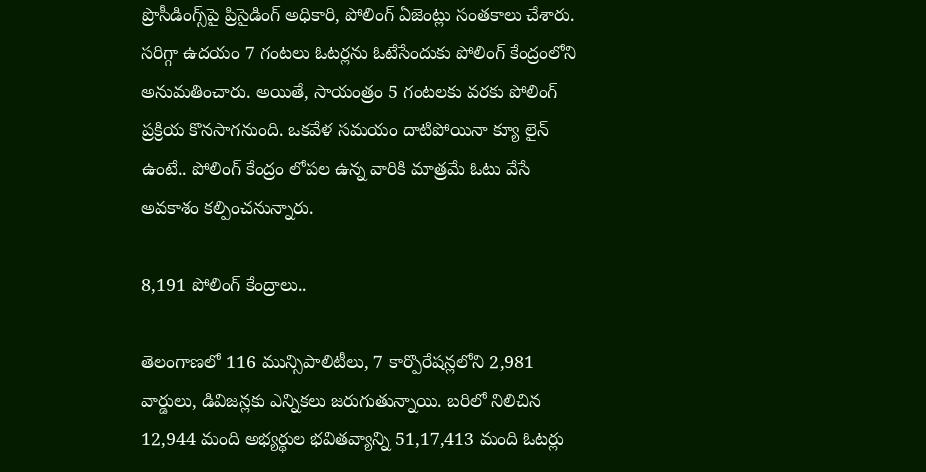ప్రొసీడింగ్స్‌పై ప్రిసైడింగ్ అధికారి, పోలింగ్ ఏజెంట్లు సంతకాలు చేశారు. సరిగ్గా ఉదయం 7 గంటలు ఓటర్లను ఓటేసేందుకు పోలింగ్ కేంద్రంలోని అనుమతించారు. అయితే, సాయంత్రం 5 గంటలకు వరకు పోలింగ్ ప్రక్రియ కొనసాగనుంది. ఒకవేళ సమయం దాటిపోయినా క్యూ లైన్ ఉంటే.. పోలింగ్ కేంద్రం లోపల ఉన్న వారికి మాత్రమే ఓటు వేసే అవకాశం కల్పించనున్నారు.

8,191 పోలింగ్ కేంద్రాలు..

తెలంగాణలో 116 మున్సిపాలిటీలు, 7 కార్పొరేషన్లలోని 2,981 వార్డులు, డివిజన్లకు ఎన్నికలు జరుగుతున్నాయి. బరిలో నిలిచిన 12,944 మంది అభ్యర్థుల భవితవ్యాన్ని 51,17,413 మంది ఓటర్లు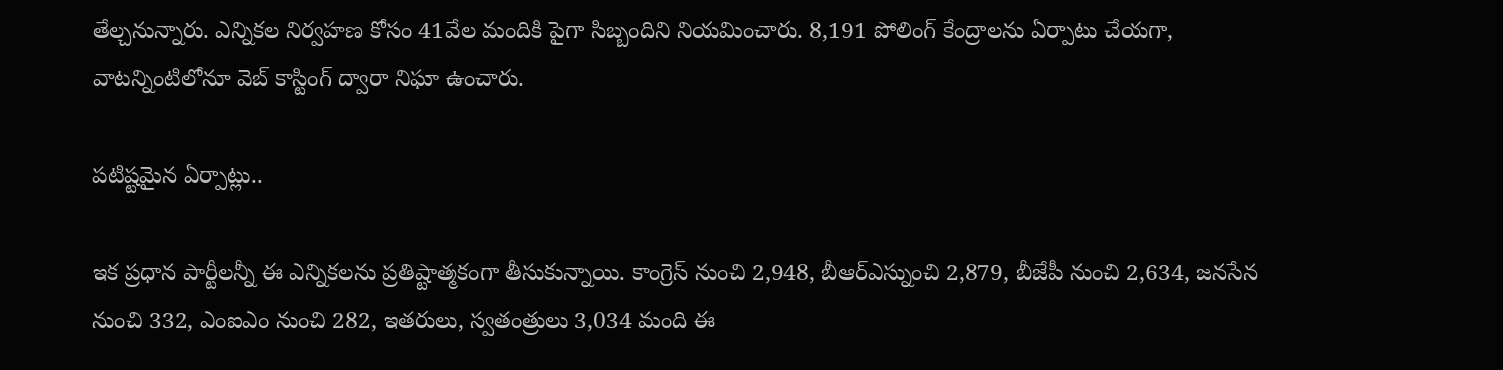తేల్చనున్నారు. ఎన్నికల నిర్వహణ కోసం 41వేల మందికి పైగా సిబ్బందిని నియమించారు. 8,191 పోలింగ్ కేంద్రాలను ఏర్పాటు చేయగా, వాటన్నింటిలోనూ వెబ్ కాస్టింగ్ ద్వారా నిఘా ఉంచారు.

పటిష్టమైన ఏర్పాట్లు..

ఇక ప్రధాన పార్టీలన్నీ ఈ ఎన్నికలను ప్రతిష్టాత్మకంగా తీసుకున్నాయి. కాంగ్రెస్ నుంచి 2,948, బీఆర్‌ఎస్నుంచి 2,879, బీజేపీ నుంచి 2,634, జనసేన నుంచి 332, ఎంఐఎం నుంచి 282, ఇతరులు, స్వతంత్రులు 3,034 మంది ఈ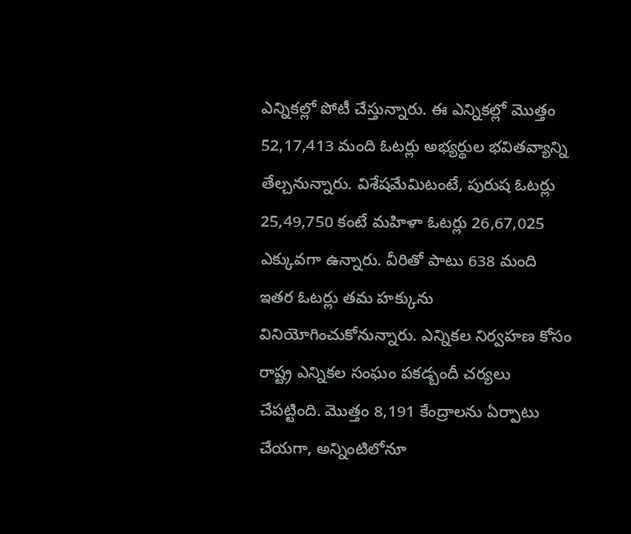ఎన్నికల్లో పోటీ చేస్తున్నారు. ఈ ఎన్నికల్లో మొత్తం 52,17,413 మంది ఓటర్లు అభ్యర్థుల భవితవ్యాన్ని తేల్చనున్నారు. విశేషమేమిటంటే, పురుష ఓటర్లు 25,49,750 కంటే మహిళా ఓటర్లు 26,67,025 ఎక్కువగా ఉన్నారు. వీరితో పాటు 638 మంది ఇతర ఓటర్లు తమ హక్కును వినియోగించుకోనున్నారు. ఎన్నికల నిర్వహణ కోసం రాష్ట్ర ఎన్నికల సంఘం పకడ్బందీ చర్యలు చేపట్టింది. మొత్తం 8,191 కేంద్రాలను ఏర్పాటు చేయగా, అన్నింటిలోనూ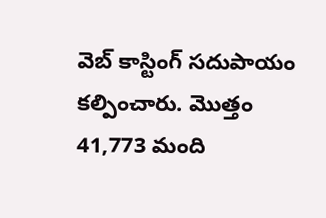వెబ్ కాస్టింగ్ సదుపాయం కల్పించారు. మొత్తం 41,773 మంది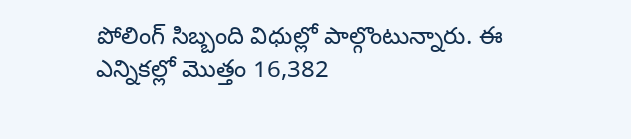పోలింగ్ సిబ్బంది విధుల్లో పాల్గొంటున్నారు. ఈ ఎన్నికల్లో మొత్తం 16,382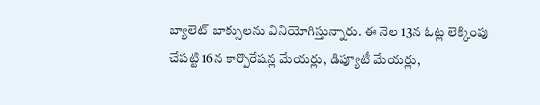బ్యాలెట్ బాక్సులను వినియోగిస్తున్నారు. ఈ నెల 13న ఓట్ల లెక్కింపు చేపట్టి 16న కార్పొరేషన్ల మేయర్లు, డిప్యూటీ మేయర్లు,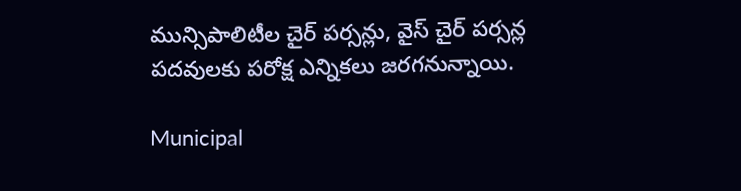మున్సిపాలిటీల చైర్ పర్సన్లు, వైస్‌ చైర్ పర్సన్ల పదవులకు పరోక్ష ఎన్నికలు జరగనున్నాయి.

Municipal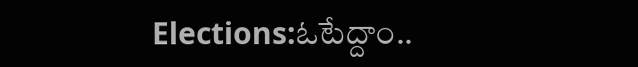Elections:ఓటేద్దాం..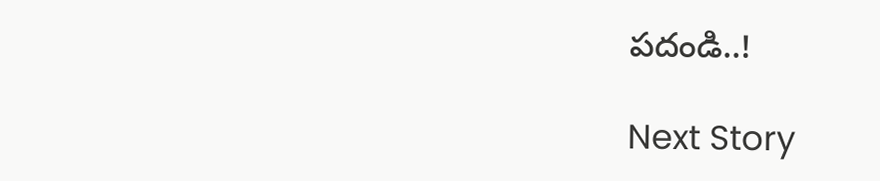పదండి..!

Next Story